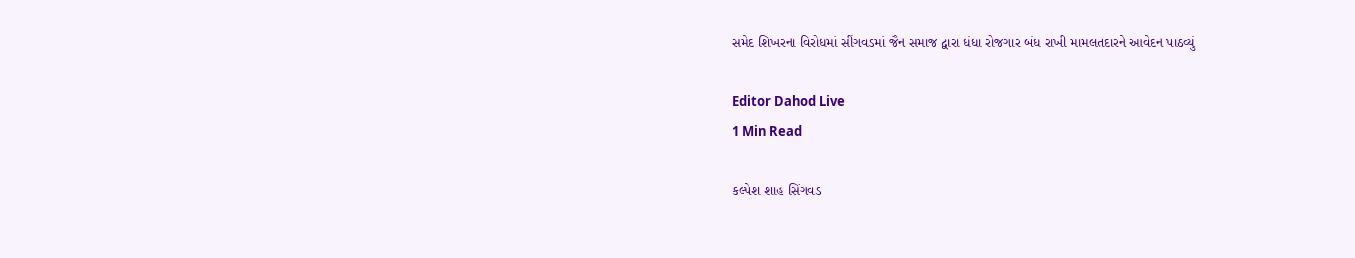સમેદ શિખરના વિરોધમાં સીંગવડમાં જૈન સમાજ દ્વારા ધંધા રોજગાર બંધ રાખી મામલતદારને આવેદન પાઠવ્યું

Editor Dahod Live
1 Min Read

કલ્પેશ શાહ સિંગવડ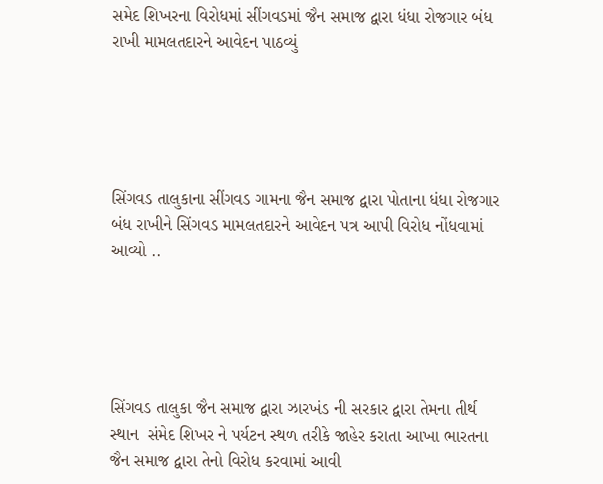સમેદ શિખરના વિરોધમાં સીંગવડમાં જૈન સમાજ દ્વારા ધંધા રોજગાર બંધ રાખી મામલતદારને આવેદન પાઠવ્યું





સિંગવડ તાલુકાના સીંગવડ ગામના જૈન સમાજ દ્વારા પોતાના ધંધા રોજગાર બંધ રાખીને સિંગવડ મામલતદારને આવેદન પત્ર આપી વિરોધ નોંધવામાં આવ્યો ..





સિંગવડ તાલુકા જૈન સમાજ દ્વારા ઝારખંડ ની સરકાર દ્વારા તેમના તીર્થ સ્થાન  સંમેદ શિખર ને પર્યટન સ્થળ તરીકે જાહેર કરાતા આખા ભારતના જૈન સમાજ દ્વારા તેનો વિરોધ કરવામાં આવી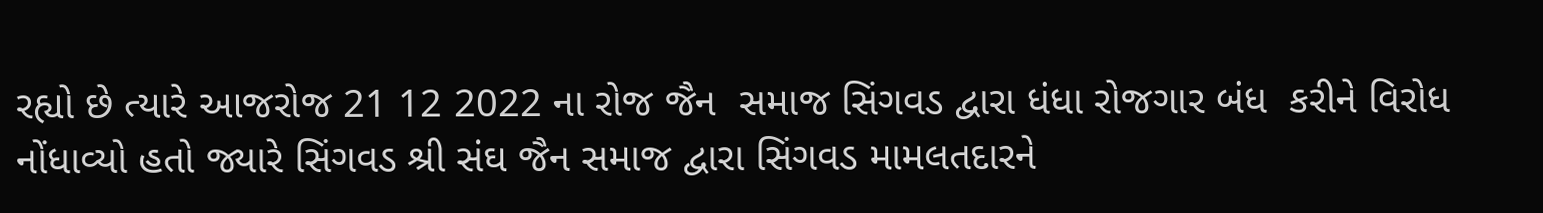રહ્યો છે ત્યારે આજરોજ 21 12 2022 ના રોજ જૈન  સમાજ સિંગવડ દ્વારા ધંધા રોજગાર બંધ  કરીને વિરોધ નોંધાવ્યો હતો જ્યારે સિંગવડ શ્રી સંઘ જૈન સમાજ દ્વારા સિંગવડ મામલતદારને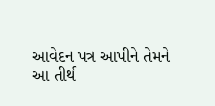આવેદન પત્ર આપીને તેમને આ તીર્થ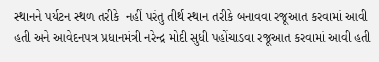સ્થાનને પર્યટન સ્થળ તરીકે  નહીં પરંતુ તીર્થ સ્થાન તરીકે બનાવવા રજૂઆત કરવામાં આવી હતી અને આવેદનપત્ર પ્રધાનમંત્રી નરેન્દ્ર મોદી સુધી પહોંચાડવા રજૂઆત કરવામાં આવી હતી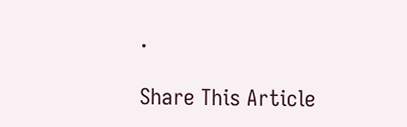.

Share This Article